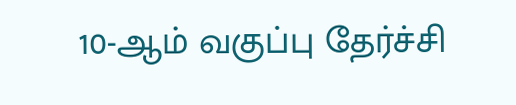10-ஆம் வகுப்பு தேர்ச்சி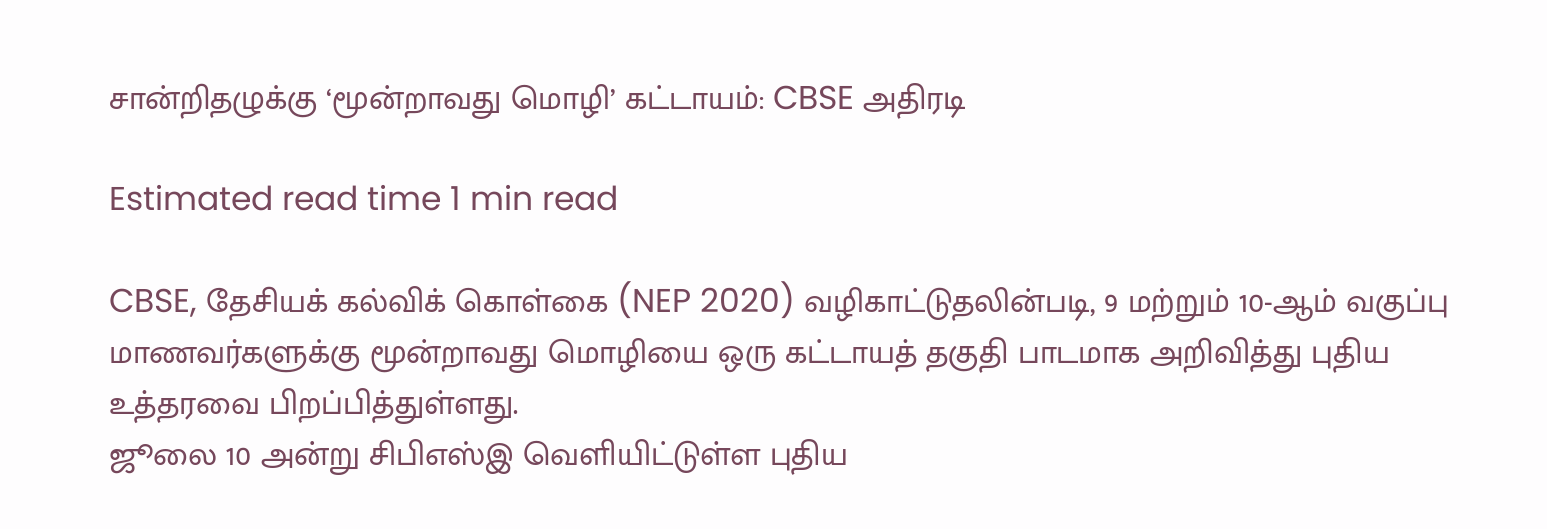சான்றிதழுக்கு ‘மூன்றாவது மொழி’ கட்டாயம்: CBSE அதிரடி

Estimated read time 1 min read

CBSE, தேசியக் கல்விக் கொள்கை (NEP 2020) வழிகாட்டுதலின்படி, 9 மற்றும் 10-ஆம் வகுப்பு மாணவர்களுக்கு மூன்றாவது மொழியை ஒரு கட்டாயத் தகுதி பாடமாக அறிவித்து புதிய உத்தரவை பிறப்பித்துள்ளது.
ஜூலை 10 அன்று சிபிஎஸ்இ வெளியிட்டுள்ள புதிய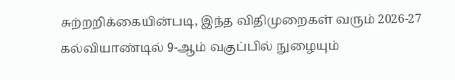சுற்றறிக்கையின்படி, இந்த விதிமுறைகள் வரும் 2026-27 கல்வியாண்டில் 9-ஆம் வகுப்பில் நுழையும்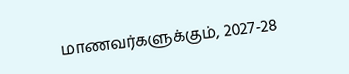மாணவர்களுக்கும், 2027-28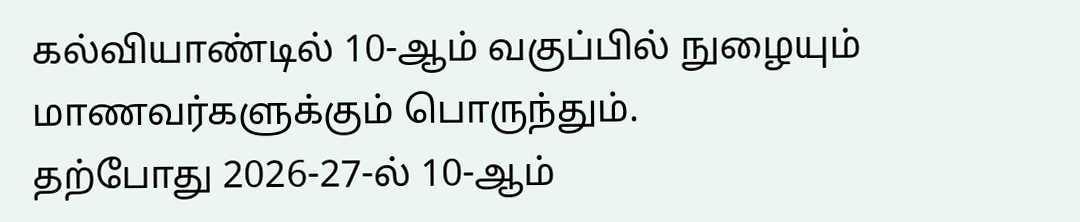கல்வியாண்டில் 10-ஆம் வகுப்பில் நுழையும் மாணவர்களுக்கும் பொருந்தும்.
தற்போது 2026-27-ல் 10-ஆம்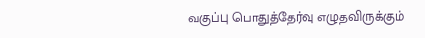வகுப்பு பொதுத்தேர்வு எழுதவிருக்கும்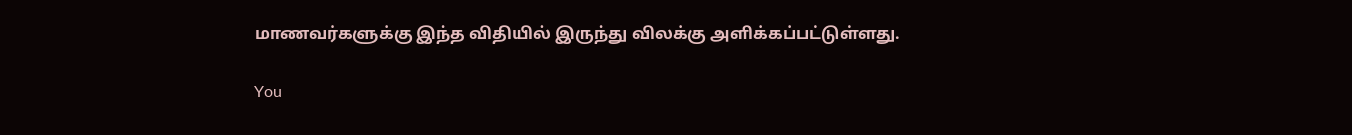மாணவர்களுக்கு இந்த விதியில் இருந்து விலக்கு அளிக்கப்பட்டுள்ளது.

You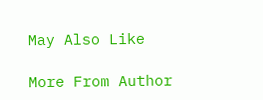May Also Like

More From Author